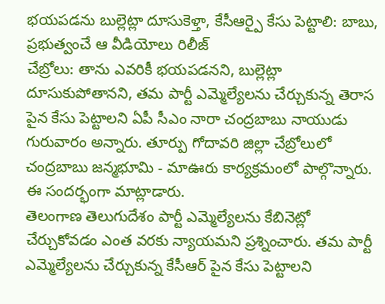భయపడను బుల్లెట్లా దూసుకెళ్తా, కేసీఆర్పై కేసు పెట్టాలి: బాబు, ప్రభుత్వంచే ఆ వీడియోలు రిలీజ్
చేబ్రోలు: తాను ఎవరికీ భయపడనని, బుల్లెట్లా దూసుకుపోతానని, తమ పార్టీ ఎమ్మెల్యేలను చేర్చుకున్న తెరాస పైన కేసు పెట్టాలని ఏపీ సీఎం నారా చంద్రబాబు నాయుడు గురువారం అన్నారు. తూర్పు గోదావరి జిల్లా చేబ్రోలులో చంద్రబాబు జన్మభూమి - మాఊరు కార్యక్రమంలో పాల్గొన్నారు. ఈ సందర్భంగా మాట్లాడారు.
తెలంగాణ తెలుగుదేశం పార్టీ ఎమ్మెల్యేలను కేబినెట్లో చేర్చుకోవడం ఎంత వరకు న్యాయమని ప్రశ్నించారు. తమ పార్టీ ఎమ్మెల్యేలను చేర్చుకున్న కేసీఆర్ పైన కేసు పెట్టాలని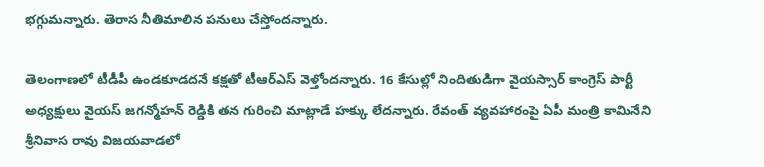భగ్గుమన్నారు. తెరాస నీతిమాలిన పనులు చేస్తోందన్నారు.

తెలంగాణలో టీడీపీ ఉండకూడదనే కక్షతో టీఆర్ఎస్ వెళ్తోందన్నారు. 16 కేసుల్లో నిందితుడిగా వైయస్సార్ కాంగ్రెస్ పార్టీ అధ్యక్షులు వైయస్ జగన్మోహన్ రెడ్డికి తన గురించి మాట్లాడే హక్కు లేదన్నారు. రేవంత్ వ్యవహారంపై ఏపీ మంత్రి కామినేని శ్రీనివాస రావు విజయవాడలో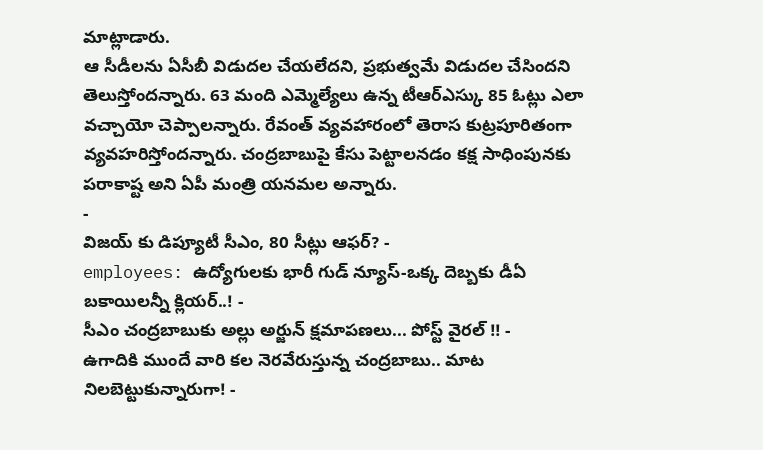మాట్లాడారు.
ఆ సీడీలను ఏసీబీ విడుదల చేయలేదని, ప్రభుత్వమే విడుదల చేసిందని తెలుస్తోందన్నారు. 63 మంది ఎమ్మెల్యేలు ఉన్న టీఆర్ఎస్కు 85 ఓట్లు ఎలా వచ్చాయో చెప్పాలన్నారు. రేవంత్ వ్యవహారంలో తెరాస కుట్రపూరితంగా వ్యవహరిస్తోందన్నారు. చంద్రబాబుపై కేసు పెట్టాలనడం కక్ష సాధింపునకు పరాకాష్ట అని ఏపీ మంత్రి యనమల అన్నారు.
-
విజయ్ కు డిప్యూటీ సీఎం, 80 సీట్లు ఆఫర్? -
employees: ఉద్యోగులకు భారీ గుడ్ న్యూస్-ఒక్క దెబ్బకు డీఏ బకాయిలన్నీ క్లియర్..! -
సీఎం చంద్రబాబుకు అల్లు అర్జున్ క్షమాపణలు... పోస్ట్ వైరల్ !! -
ఉగాదికి ముందే వారి కల నెరవేరుస్తున్న చంద్రబాబు.. మాట నిలబెట్టుకున్నారుగా! -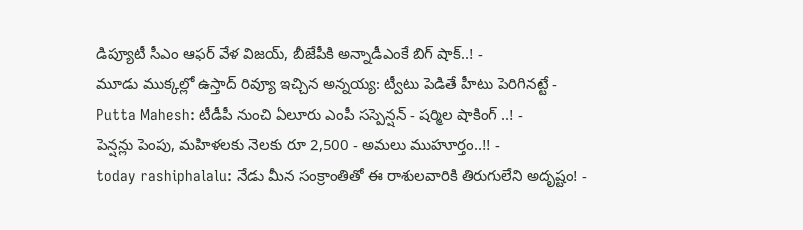డిప్యూటీ సీఎం ఆఫర్ వేళ విజయ్, బీజేపీకి అన్నాడీఎంకే బిగ్ షాక్..! -
మూడు ముక్కల్లో ఉస్తాద్ రివ్యూ ఇచ్చిన అన్నయ్య: ట్వీటు పెడితే హీటు పెరిగినట్టే -
Putta Mahesh: టీడీపీ నుంచి ఏలూరు ఎంపీ సస్పెన్షన్ - షర్మిల షాకింగ్ ..! -
పెన్షన్లు పెంపు, మహిళలకు నెలకు రూ 2,500 - అమలు ముహూర్తం..!! -
today rashiphalalu: నేడు మీన సంక్రాంతితో ఈ రాశులవారికి తిరుగులేని అదృష్టం! -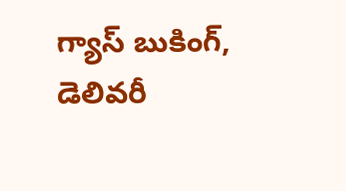గ్యాస్ బుకింగ్, డెలివరీ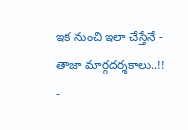ఇక నుంచి ఇలా చేస్తేనే - తాజా మార్గదర్శకాలు..!! -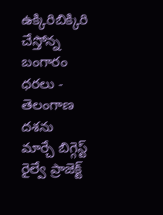ఉక్కిరిబిక్కిరి చేస్తోన్న బంగారం ధరలు -
తెలంగాణ దశను మార్చే బిగ్గెస్ట్ రైల్వే ప్రాజెక్ట్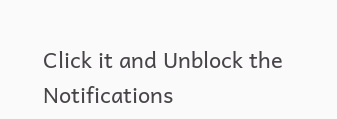Click it and Unblock the Notifications